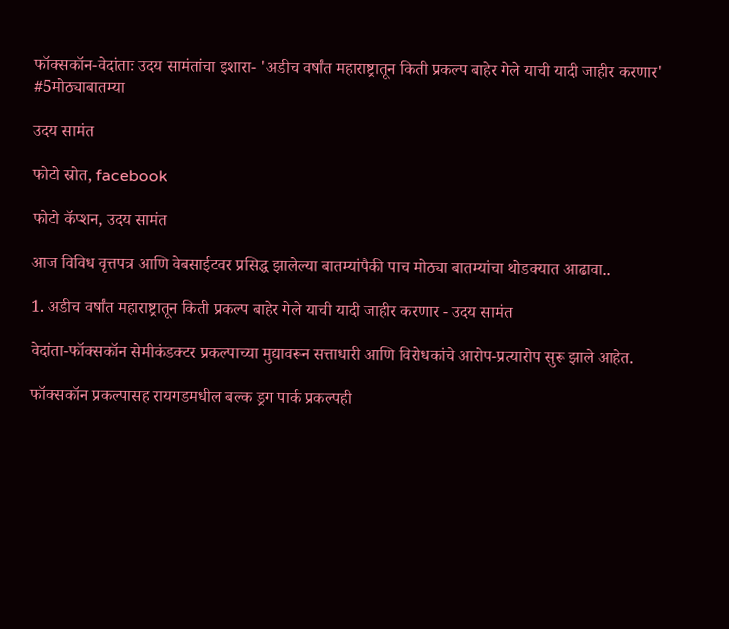फॉक्सकॉन-वेदांताः उदय सामंतांचा इशारा- 'अडीच वर्षांत महाराष्ट्रातून किती प्रकल्प बाहेर गेले याची यादी जाहीर करणार' #5मोठ्याबातम्या

उदय सामंत

फोटो स्रोत, facebook

फोटो कॅप्शन, उदय सामंत

आज विविध वृत्तपत्र आणि वेबसाईटवर प्रसिद्ध झालेल्या बातम्यांपैकी पाच मोठ्या बातम्यांचा थोडक्यात आढावा..

1. अडीच वर्षांत महाराष्ट्रातून किती प्रकल्प बाहेर गेले याची यादी जाहीर करणार - उदय सामंत

वेदांता-फॉक्सकॉन सेमीकंडक्टर प्रकल्पाच्या मुद्यावरून सत्ताधारी आणि विरोधकांचे आरोप-प्रत्यारोप सुरू झाले आहेत.

फॉक्सकॉन प्रकल्पासह रायगडमधील बल्क ड्रग पार्क प्रकल्पही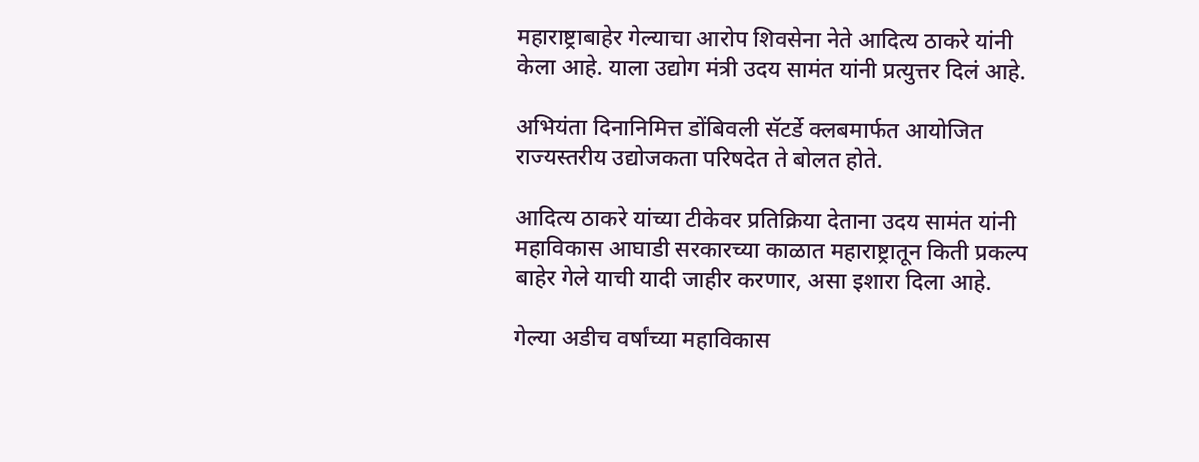महाराष्ट्राबाहेर गेल्याचा आरोप शिवसेना नेते आदित्य ठाकरे यांनी केला आहे. याला उद्योग मंत्री उदय सामंत यांनी प्रत्युत्तर दिलं आहे.

अभियंता दिनानिमित्त डोंबिवली सॅटर्डे क्लबमार्फत आयोजित राज्यस्तरीय उद्योजकता परिषदेत ते बोलत होते.

आदित्य ठाकरे यांच्या टीकेवर प्रतिक्रिया देताना उदय सामंत यांनी महाविकास आघाडी सरकारच्या काळात महाराष्ट्रातून किती प्रकल्प बाहेर गेले याची यादी जाहीर करणार, असा इशारा दिला आहे.

गेल्या अडीच वर्षांच्या महाविकास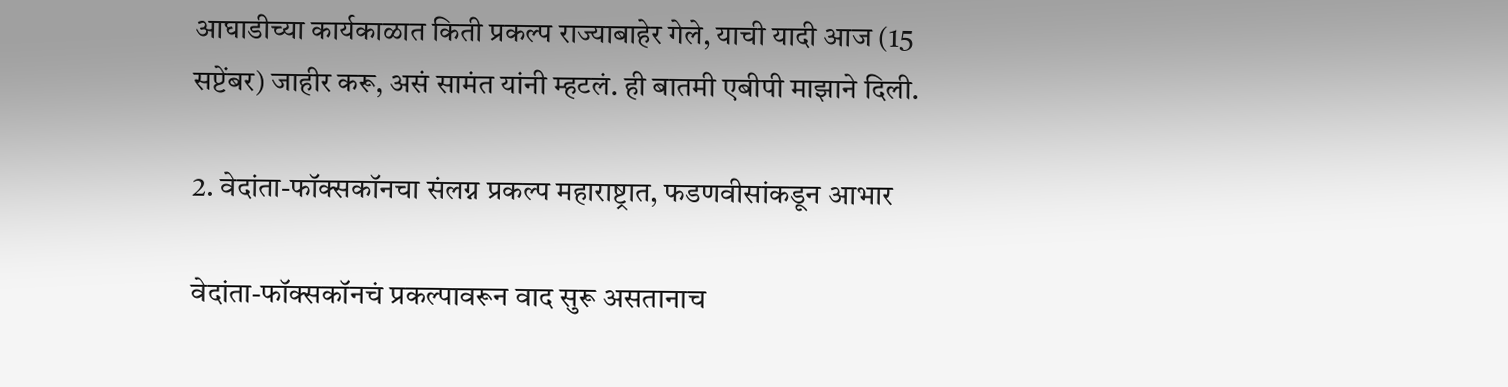आघाडीच्या कार्यकाळात किती प्रकल्प राज्याबाहेर गेले, याची यादी आज (15 सप्टेंबर) जाहीर करू, असं सामंत यांनी म्हटलं. ही बातमी एबीपी माझाने दिली.

2. वेदांता-फॉक्सकॉनचा संलग्न प्रकल्प महाराष्ट्रात, फडणवीसांकडून आभार

वेदांता-फॉक्सकॉनचं प्रकल्पावरून वाद सुरू असतानाच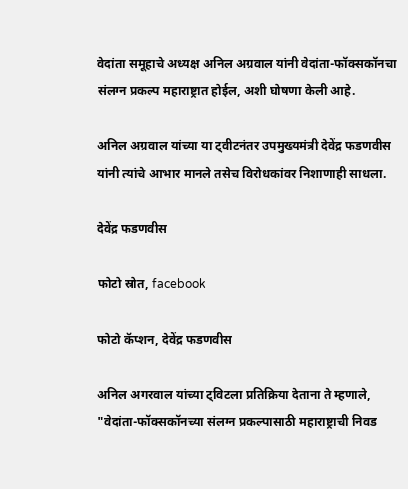वेदांता समूहाचे अध्यक्ष अनिल अग्रवाल यांनी वेदांता-फॉक्सकॉनचा संलग्न प्रकल्प महाराष्ट्रात होईल, अशी घोषणा केली आहे.

अनिल अग्रवाल यांच्या या ट्वीटनंतर उपमुख्यमंत्री देवेंद्र फडणवीस यांनी त्यांचे आभार मानले तसेच विरोधकांवर निशाणाही साधला.

देवेंद्र फडणवीस

फोटो स्रोत, facebook

फोटो कॅप्शन, देवेंद्र फडणवीस

अनिल अगरवाल यांच्या ट्विटला प्रतिक्रिया देताना ते म्हणाले, "वेदांता-फॉक्सकॉनच्या संलग्न प्रकल्पासाठी महाराष्ट्राची निवड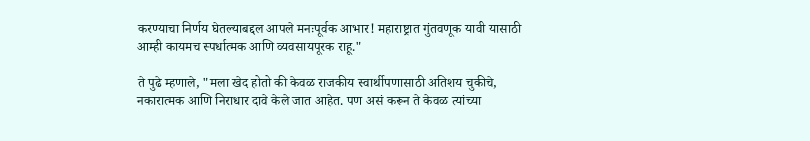करण्याचा निर्णय घेतल्याबद्दल आपले मनःपूर्वक आभार! महाराष्ट्रात गुंतवणूक यावी यासाठी आम्ही कायमच स्पर्धात्मक आणि व्यवसायपूरक राहू."

ते पुढे म्हणाले, "मला खेद होतो की केवळ राजकीय स्वार्थीपणासाठी अतिशय चुकीचे, नकारात्मक आणि निराधार दावे केले जात आहेत. पण असं करून ते केवळ त्यांच्या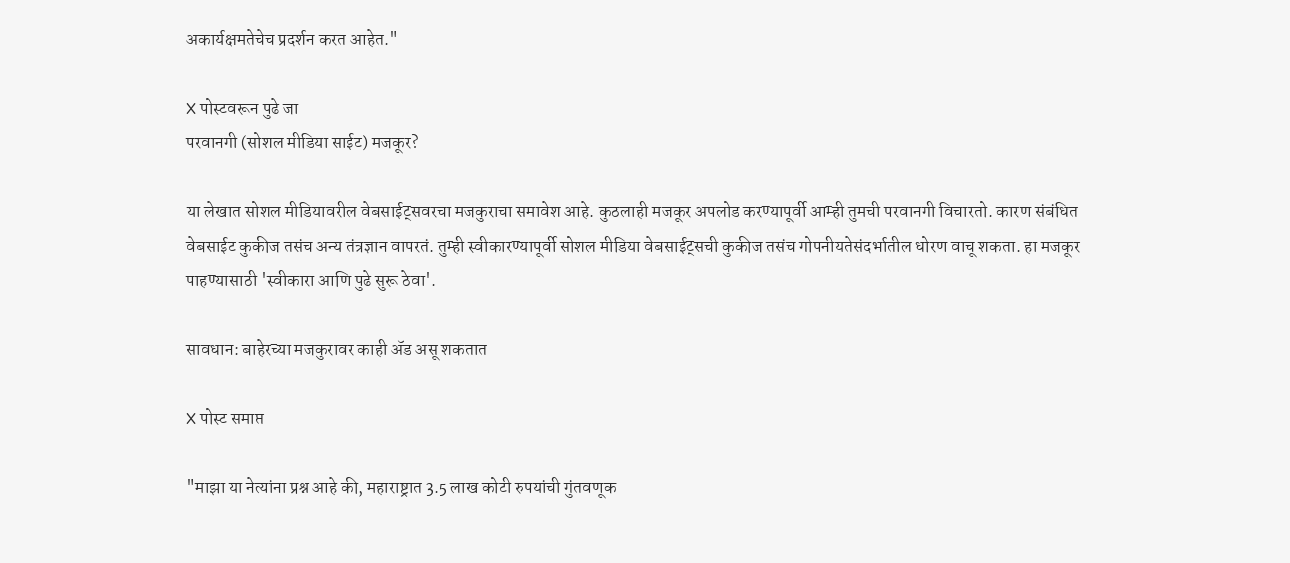अकार्यक्षमतेचेच प्रदर्शन करत आहेत."

X पोस्टवरून पुढे जा
परवानगी (सोशल मीडिया साईट) मजकूर?

या लेखात सोशल मीडियावरील वेबसाईट्सवरचा मजकुराचा समावेश आहे. कुठलाही मजकूर अपलोड करण्यापूर्वी आम्ही तुमची परवानगी विचारतो. कारण संबंधित वेबसाईट कुकीज तसंच अन्य तंत्रज्ञान वापरतं. तुम्ही स्वीकारण्यापूर्वी सोशल मीडिया वेबसाईट्सची कुकीज तसंच गोपनीयतेसंदर्भातील धोरण वाचू शकता. हा मजकूर पाहण्यासाठी 'स्वीकारा आणि पुढे सुरू ठेवा'.

सावधान: बाहेरच्या मजकुरावर काही ॲड असू शकतात

X पोस्ट समाप्त

"माझा या नेत्यांना प्रश्न आहे की, महाराष्ट्रात 3.5 लाख कोटी रुपयांची गुंतवणूक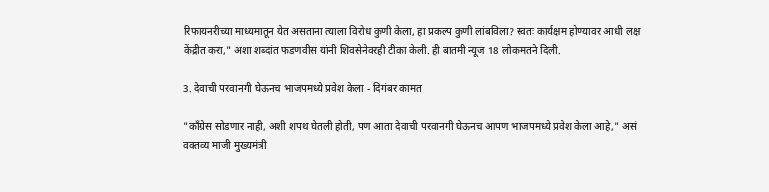रिफायनरीच्या माध्यमातून येत असताना त्याला विरोध कुणी केला, हा प्रकल्प कुणी लांबविला? स्वतः कार्यक्षम होण्यावर आधी लक्ष केंद्रीत करा," अशा शब्दांत फडणवीस यांनी शिवसेनेवरही टीका केली. ही बातमी न्यूज 18 लोकमतने दिली.

3. देवाची परवानगी घेऊनच भाजपमध्ये प्रवेश केला - दिगंबर कामत

"काँग्रेस सोडणार नाही, अशी शपथ घेतली होती, पण आता देवाची परवानगी घेऊनच आपण भाजपमध्ये प्रवेश केला आहे," असं वक्तव्य माजी मुख्यमंत्री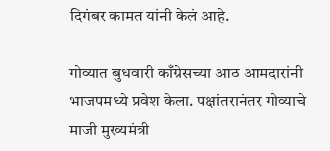दिगंबर कामत यांनी केलं आहे.

गोव्यात बुधवारी काँग्रेसच्या आठ आमदारांनी भाजपमध्ये प्रवेश केला. पक्षांतरानंतर गोव्याचे माजी मुख्यमंत्री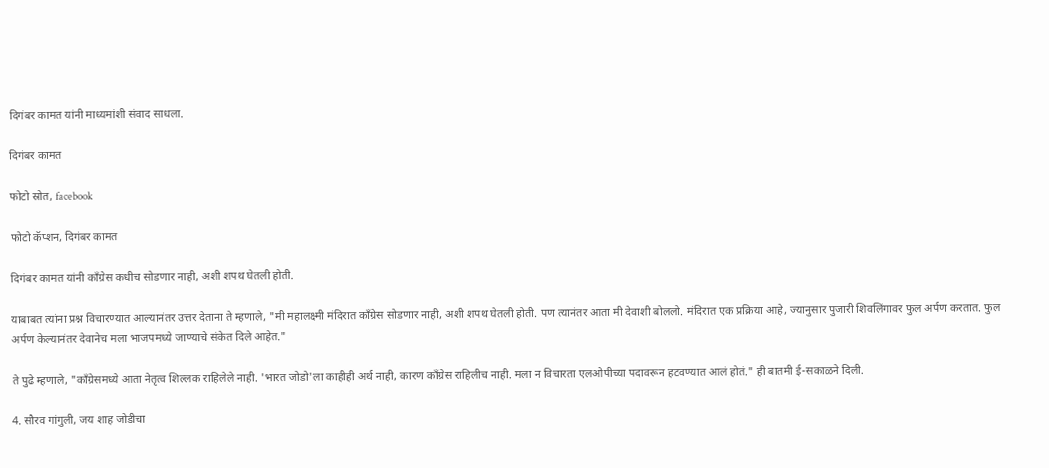दिगंबर कामत यांनी माध्यमांशी संवाद साधला.

दिगंबर कामत

फोटो स्रोत, facebook

फोटो कॅप्शन, दिगंबर कामत

दिगंबर कामत यांनी काँग्रेस कधीच सोडणार नाही, अशी शपथ घेतली होती.

याबाबत त्यांना प्रश्न विचारण्यात आल्यानंतर उत्तर देताना ते म्हणाले, "मी महालक्ष्मी मंदिरात काँग्रेस सोडणार नाही, अशी शपथ घेतली होती. पण त्यानंतर आता मी देवाशी बोललो. मंदिरात एक प्रक्रिया आहे, ज्यानुसार पुजारी शिवलिंगावर फुल अर्पण करतात. फुल अर्पण केल्यानंतर देवानेच मला भाजपमध्ये जाण्याचे संकेत दिले आहेत."

ते पुढे म्हणाले, "काँग्रेसमध्ये आता नेतृत्व शिल्लक राहिलेले नाही. 'भारत जोडो'ला काहीही अर्थ नाही, कारण काँग्रेस राहिलीच नाही. मला न विचारता एलओपीच्या पदावरून हटवण्यात आलं होतं." ही बातमी ई-सकाळने दिली.

4. सौरव गांगुली, जय शाह जोडीचा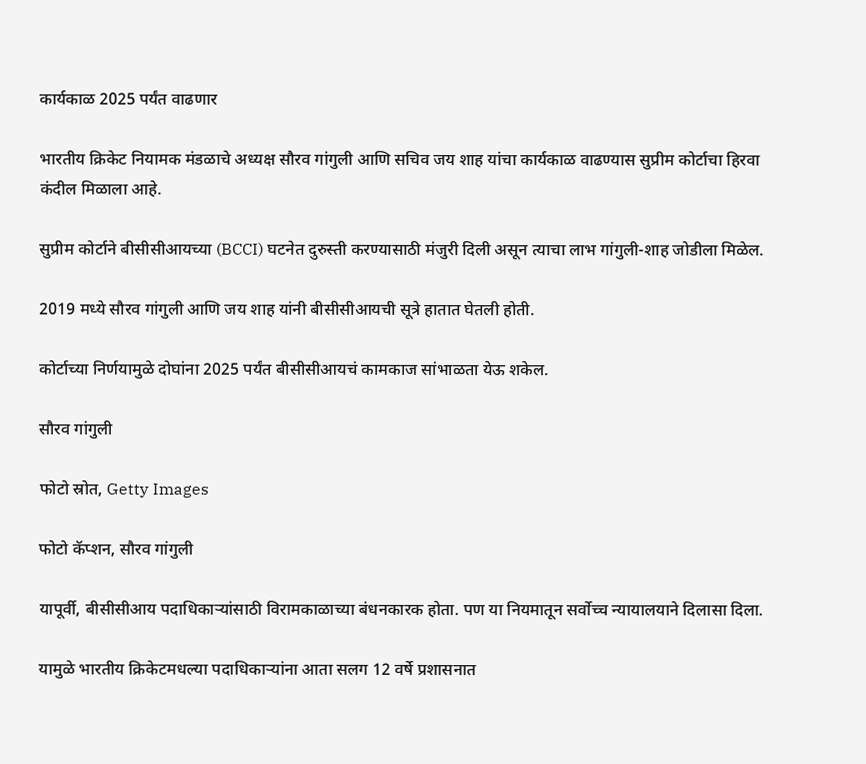कार्यकाळ 2025 पर्यंत वाढणार

भारतीय क्रिकेट नियामक मंडळाचे अध्यक्ष सौरव गांगुली आणि सचिव जय शाह यांचा कार्यकाळ वाढण्यास सुप्रीम कोर्टाचा हिरवा कंदील मिळाला आहे.

सुप्रीम कोर्टाने बीसीसीआयच्या (BCCI) घटनेत दुरुस्ती करण्यासाठी मंजुरी दिली असून त्याचा लाभ गांगुली-शाह जोडीला मिळेल.

2019 मध्ये सौरव गांगुली आणि जय शाह यांनी बीसीसीआयची सूत्रे हातात घेतली होती.

कोर्टाच्या निर्णयामुळे दोघांना 2025 पर्यंत बीसीसीआयचं कामकाज सांभाळता येऊ शकेल.

सौरव गांगुली

फोटो स्रोत, Getty Images

फोटो कॅप्शन, सौरव गांगुली

यापूर्वी, बीसीसीआय पदाधिकाऱ्यांसाठी विरामकाळाच्या बंधनकारक होता. पण या नियमातून सर्वोच्च न्यायालयाने दिलासा दिला.

यामुळे भारतीय क्रिकेटमधल्या पदाधिकाऱ्यांना आता सलग 12 वर्षे प्रशासनात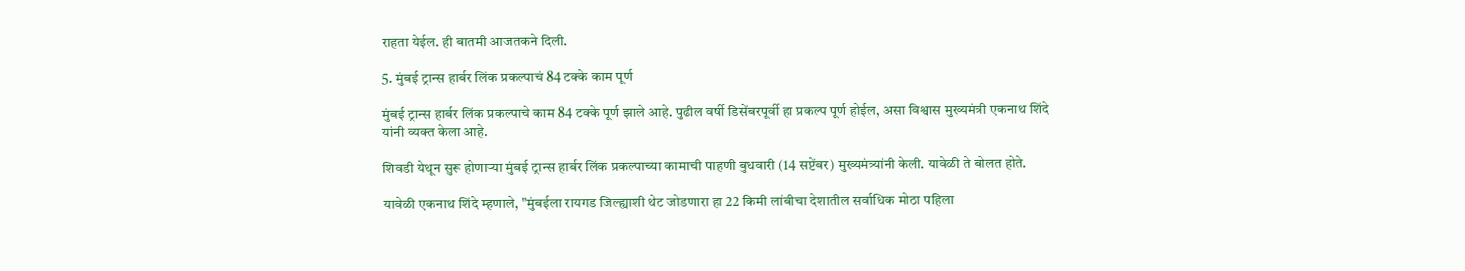राहता येईल. ही बातमी आजतकने दिली.

5. मुंबई ट्रान्स हार्बर लिंक प्रकल्पाचं 84 टक्के काम पूर्ण

मुंबई ट्रान्स हार्बर लिंक प्रकल्पाचे काम 84 टक्के पूर्ण झाले आहे. पुढील वर्षी डिसेंबरपूर्वी हा प्रकल्प पूर्ण होईल, असा विश्वास मुख्यमंत्री एकनाथ शिंदे यांनी व्यक्त केला आहे.

शिवडी येथून सुरू होणाऱ्या मुंबई ट्रान्स हार्बर लिंक प्रकल्पाच्या कामाची पाहणी बुधवारी (14 सप्टेंबर) मुख्यमंत्र्यांनी केली. यावेळी ते बोलत होते.

यावेळी एकनाथ शिंदे म्हणाले, "मुंबईला रायगड जिल्ह्याशी थेट जोडणारा हा 22 किमी लांबीचा देशातील सर्वाधिक मोठा पहिला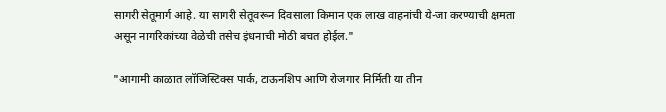सागरी सेतूमार्ग आहे. या सागरी सेतूवरून दिवसाला किमान एक लाख वाहनांची ये-जा करण्याची क्षमता असून नागरिकांच्या वेळेची तसेच इंधनाची मोठी बचत होईल."

"आगामी काळात लॉजिस्टिक्स पार्क, टाऊनशिप आणि रोजगार निर्मिती या तीन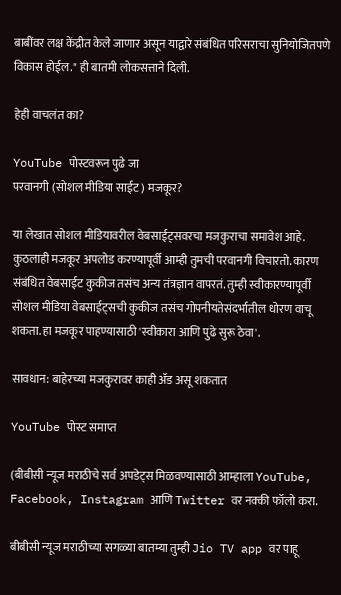बाबींवर लक्ष केंद्रीत केले जाणार असून याद्वारे संबंधित परिसराचा सुनियोजितपणे विकास होईल." ही बातमी लोकसत्ताने दिली.

हेही वाचलंत का?

YouTube पोस्टवरून पुढे जा
परवानगी (सोशल मीडिया साईट) मजकूर?

या लेखात सोशल मीडियावरील वेबसाईट्सवरचा मजकुराचा समावेश आहे. कुठलाही मजकूर अपलोड करण्यापूर्वी आम्ही तुमची परवानगी विचारतो. कारण संबंधित वेबसाईट कुकीज तसंच अन्य तंत्रज्ञान वापरतं. तुम्ही स्वीकारण्यापूर्वी सोशल मीडिया वेबसाईट्सची कुकीज तसंच गोपनीयतेसंदर्भातील धोरण वाचू शकता. हा मजकूर पाहण्यासाठी 'स्वीकारा आणि पुढे सुरू ठेवा'.

सावधान: बाहेरच्या मजकुरावर काही ॲड असू शकतात

YouTube पोस्ट समाप्त

(बीबीसी न्यूज मराठीचे सर्व अपडेट्स मिळवण्यासाठी आम्हाला YouTube, Facebook, Instagram आणि Twitter वर नक्की फॉलो करा.

बीबीसी न्यूज मराठीच्या सगळ्या बातम्या तुम्ही Jio TV app वर पाहू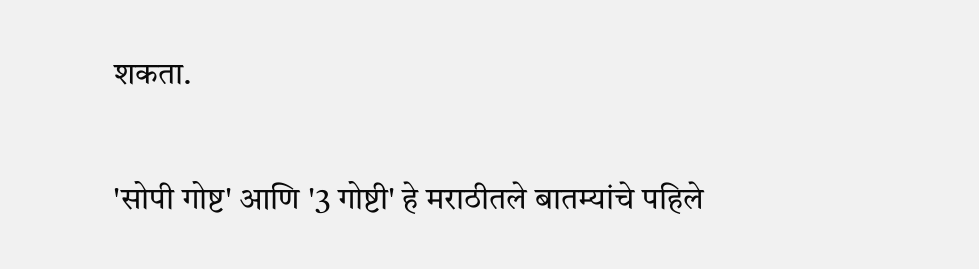शकता.

'सोपी गोष्ट' आणि '3 गोष्टी' हे मराठीतले बातम्यांचे पहिले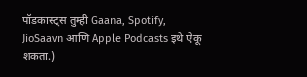पॉडकास्ट्स तुम्ही Gaana, Spotify, JioSaavn आणि Apple Podcasts इथे ऐकू शकता.)